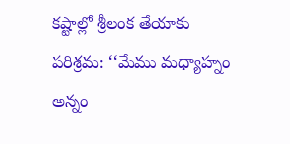కష్టాల్లో శ్రీలంక తేయాకు పరిశ్రమ: ‘‘మేము మధ్యాహ్నం అన్నం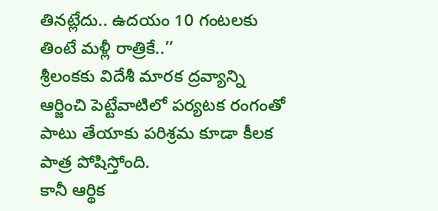తినట్లేదు.. ఉదయం 10 గంటలకు తింటే మళ్లీ రాత్రికే..’’
శ్రీలంకకు విదేశీ మారక ద్రవ్యాన్ని ఆర్జించి పెట్టేవాటిలో పర్యటక రంగంతో పాటు తేయాకు పరిశ్రమ కూడా కీలక పాత్ర పోషిస్తోంది.
కానీ ఆర్థిక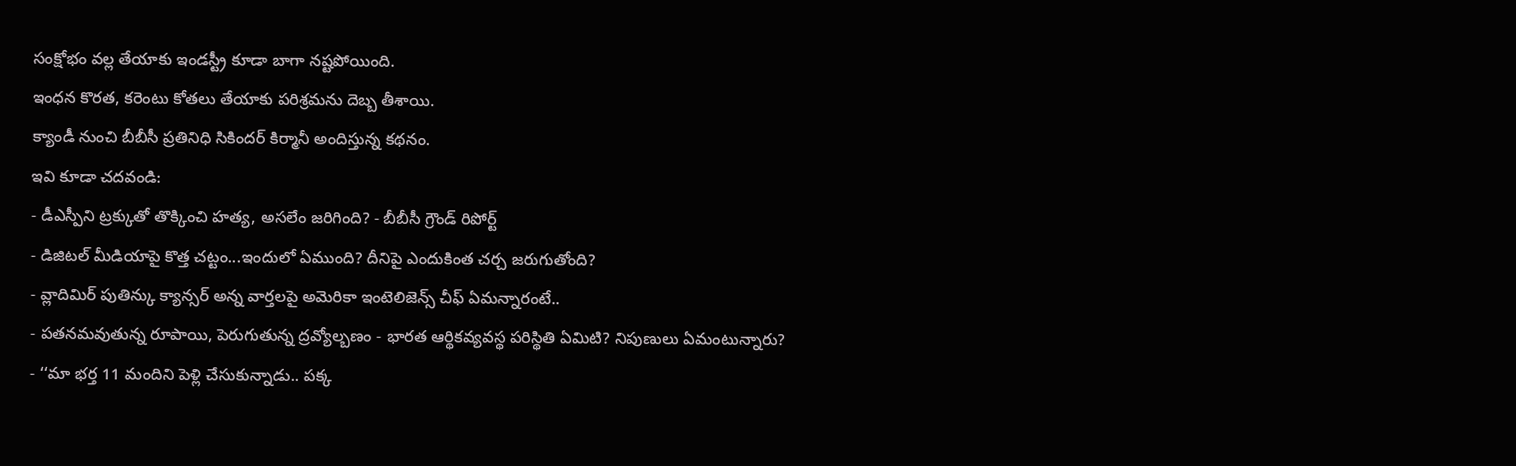సంక్షోభం వల్ల తేయాకు ఇండస్ట్రీ కూడా బాగా నష్టపోయింది.
ఇంధన కొరత, కరెంటు కోతలు తేయాకు పరిశ్రమను దెబ్బ తీశాయి.
క్యాండీ నుంచి బీబీసీ ప్రతినిధి సికిందర్ కిర్మానీ అందిస్తున్న కథనం.
ఇవి కూడా చదవండి:
- డీఎస్పీని ట్రక్కుతో తొక్కించి హత్య, అసలేం జరిగింది? - బీబీసీ గ్రౌండ్ రిపోర్ట్
- డిజిటల్ మీడియాపై కొత్త చట్టం...ఇందులో ఏముంది? దీనిపై ఎందుకింత చర్చ జరుగుతోంది?
- వ్లాదిమిర్ పుతిన్కు క్యాన్సర్ అన్న వార్తలపై అమెరికా ఇంటెలిజెన్స్ చీఫ్ ఏమన్నారంటే..
- పతనమవుతున్న రూపాయి, పెరుగుతున్న ద్రవ్యోల్బణం - భారత ఆర్థికవ్యవస్థ పరిస్థితి ఏమిటి? నిపుణులు ఏమంటున్నారు?
- ‘‘మా భర్త 11 మందిని పెళ్లి చేసుకున్నాడు.. పక్క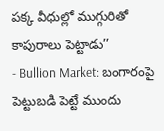పక్క వీధుల్లో ముగ్గురితో కాపురాలు పెట్టాడు’’
- Bullion Market: బంగారంపై పెట్టుబడి పెట్టే ముందు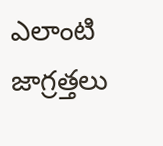ఎలాంటి జాగ్రత్తలు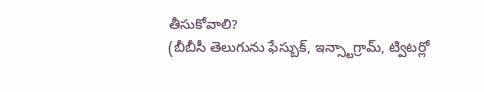తీసుకోవాలి?
(బీబీసీ తెలుగును ఫేస్బుక్, ఇన్స్టాగ్రామ్, ట్విటర్లో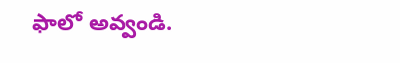ఫాలో అవ్వండి.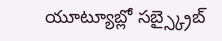యూట్యూబ్లో సబ్స్క్రైబ్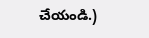చేయండి.)